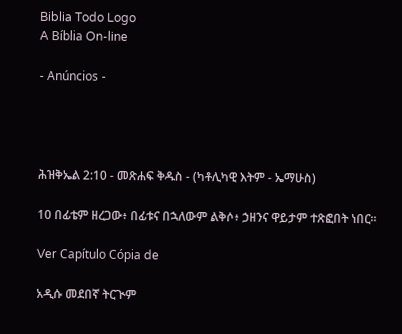Biblia Todo Logo
A Bíblia On-line

- Anúncios -




ሕዝቅኤል 2:10 - መጽሐፍ ቅዱስ - (ካቶሊካዊ እትም - ኤማሁስ)

10 በፊቴም ዘረጋው፥ በፊቱና በኋለውም ልቅሶ፥ ኃዘንና ዋይታም ተጽፎበት ነበር።

Ver Capítulo Cópia de

አዲሱ መደበኛ ትርጒም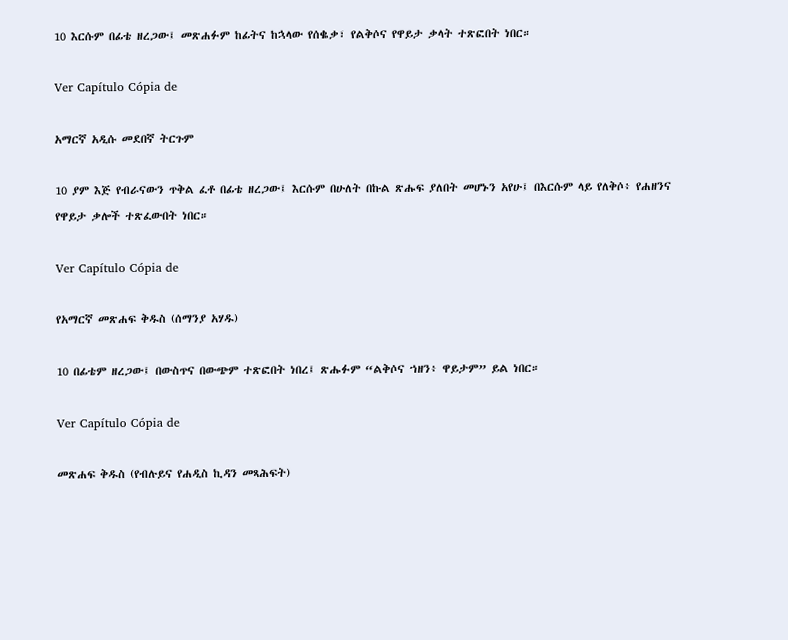10 እርሱም በፊቴ ዘረጋው፤ መጽሐፉም ከፊትና ከኋላው የሰቈቃ፣ የልቅሶና የዋይታ ቃላት ተጽፎበት ነበር።

Ver Capítulo Cópia de

አማርኛ አዲሱ መደበኛ ትርጉም

10 ያም እጅ የብራናውን ጥቅል ፈቶ በፊቴ ዘረጋው፤ እርሱም በሁለት በኩል ጽሑፍ ያለበት መሆኑን አየሁ፤ በእርሱም ላይ የለቅሶ፥ የሐዘንና የዋይታ ቃሎች ተጽፈውበት ነበር።

Ver Capítulo Cópia de

የአማርኛ መጽሐፍ ቅዱስ (ሰማንያ አሃዱ)

10 በፊቴም ዘረጋው፤ በውስጥና በውጭም ተጽፎበት ነበረ፤ ጽሑፉም “ልቅሶና ኀዘን፥ ዋይታም” ይል ነበር።

Ver Capítulo Cópia de

መጽሐፍ ቅዱስ (የብሉይና የሐዲስ ኪዳን መጻሕፍት)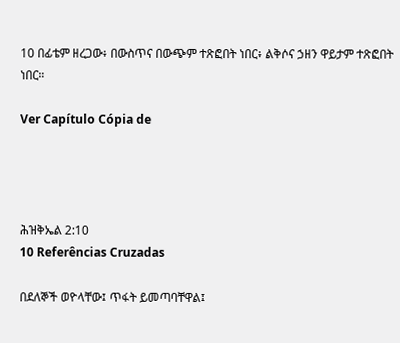10 በፊቴም ዘረጋው፥ በውስጥና በውጭም ተጽፎበት ነበር፥ ልቅሶና ኃዘን ዋይታም ተጽፎበት ነበር።

Ver Capítulo Cópia de




ሕዝቅኤል 2:10
10 Referências Cruzadas

በደለኞች ወዮላቸው፤ ጥፋት ይመጣባቸዋል፤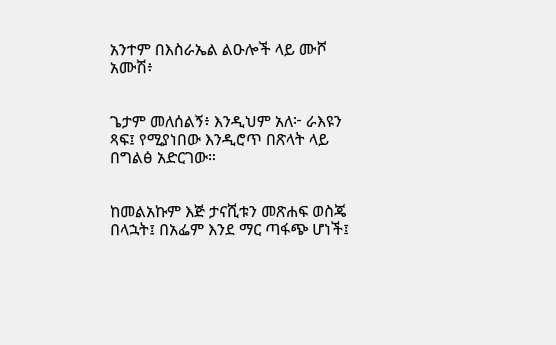አንተም በእስራኤል ልዑሎች ላይ ሙሾ አሙሽ፥


ጌታም መለሰልኝ፥ እንዲህም አለ፦ ራእዩን ጻፍ፤ የሚያነበው እንዲሮጥ በጽላት ላይ በግልፅ አድርገው።


ከመልአኩም እጅ ታናሺቱን መጽሐፍ ወስጄ በላኋት፤ በአፌም እንደ ማር ጣፋጭ ሆነች፤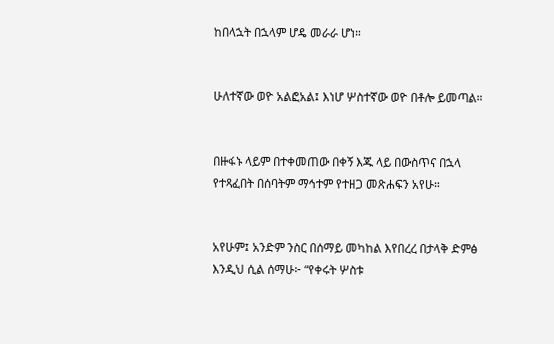ከበላኋት በኋላም ሆዴ መራራ ሆነ።


ሁለተኛው ወዮ አልፎአል፤ እነሆ ሦስተኛው ወዮ በቶሎ ይመጣል።


በዙፋኑ ላይም በተቀመጠው በቀኝ እጁ ላይ በውስጥና በኋላ የተጻፈበት በሰባትም ማኅተም የተዘጋ መጽሐፍን አየሁ።


አየሁም፤ አንድም ንስር በሰማይ መካከል እየበረረ በታላቅ ድምፅ እንዲህ ሲል ሰማሁ፦ “የቀሩት ሦስቱ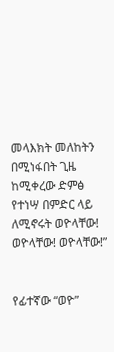መላእክት መለከትን በሚነፋበት ጊዜ ከሚቀረው ድምፅ የተነሣ በምድር ላይ ለሚኖሩት ወዮላቸው! ወዮላቸው! ወዮላቸው!”


የፊተኛው “ወዮ”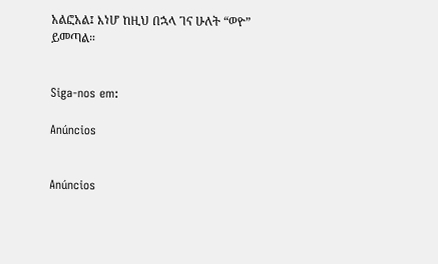አልፎአል፤ እነሆ ከዚህ በኋላ ገና ሁለት “ወዮ” ይመጣል።


Siga-nos em:

Anúncios


Anúncios